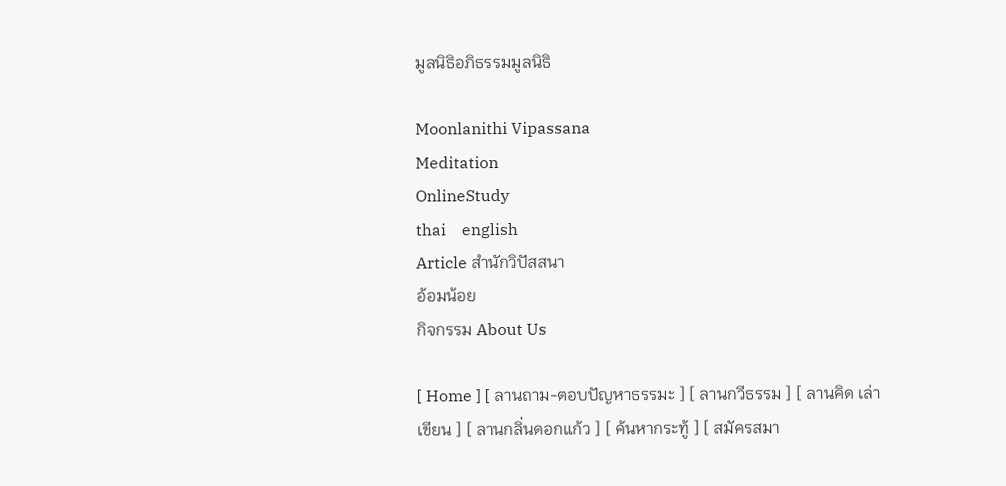มูลนิธิอภิธรรมมูลนิธิ

Moonlanithi Vipassana
Meditation
OnlineStudy
thai    english
Article สำนักวิปัสสนา
อ้อมน้อย
กิจกรรม About Us

[ Home ] [ ลานถาม-ตอบปัญหาธรรมะ ] [ ลานกวีธรรม ] [ ลานคิด เล่า เขียน ] [ ลานกลิ่นดอกแก้ว ] [ ค้นหากระทู้ ] [ สมัครสมา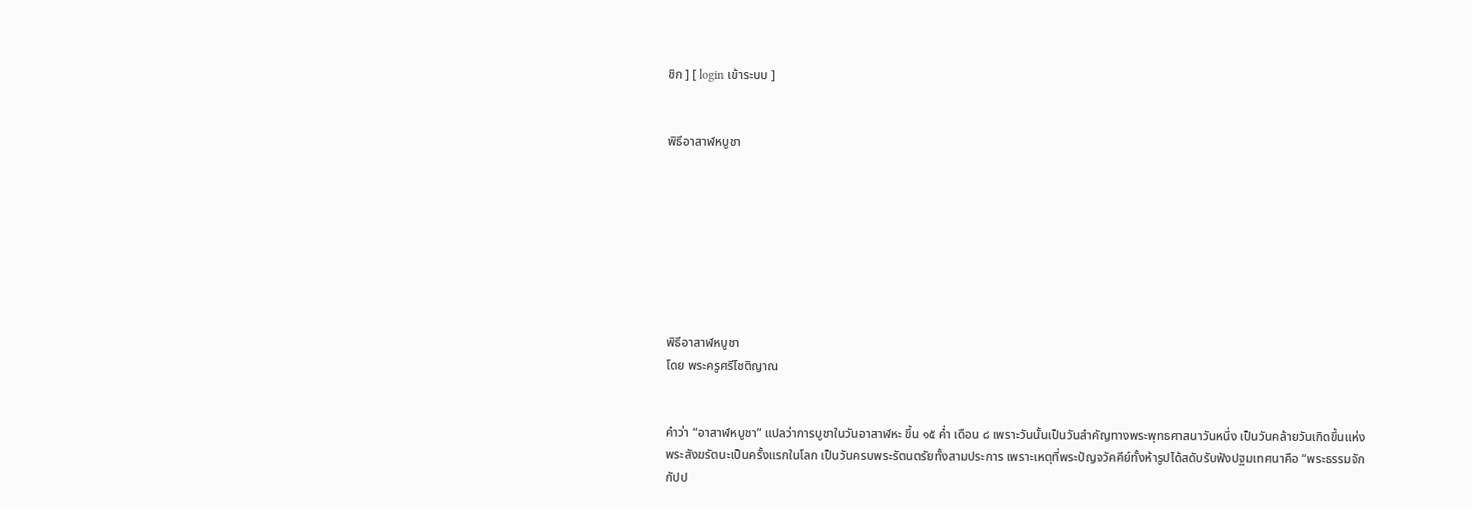ชิก ] [ login เข้าระบบ ]


พิธีอาสาฬหบูชา








พิธีอาสาฬหบูชา
โดย พระครูศรีโชติญาณ


คำว่า “อาสาฬหบูชา” แปลว่าการบูชาในวันอาสาฬหะ ขึ้น ๑๕ ค่ำ เดือน ๘ เพราะวันนั้นเป็นวันสำคัญทางพระพุทธศาสนาวันหนึ่ง เป็นวันคล้ายวันเกิดขึ้นแห่งพระสังฆรัตนะเป็นครั้งแรกในโลก เป็นวันครบพระรัตนตรัยทั้งสามประการ เพราะเหตุที่พระปัญจวัคคีย์ทั้งห้ารูปได้สดับรับฟังปฐมเทศนาคือ “พระธรรมจักกัปป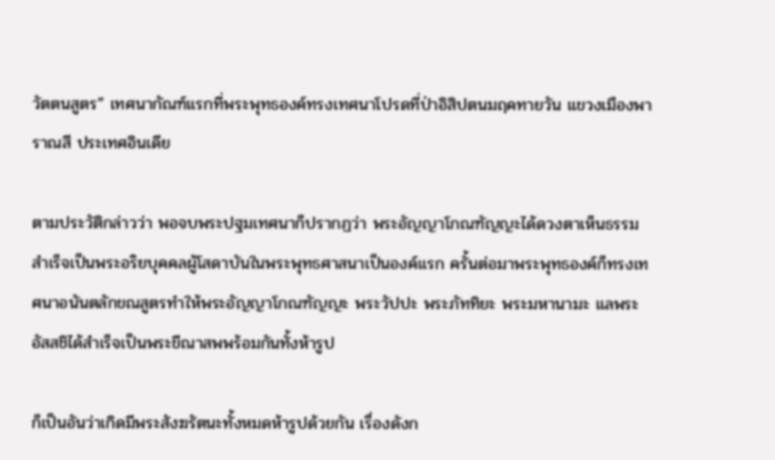วัตตนสูตร” เทศนากัณฑ์แรกที่พระพุทธองค์ทรงเทศนาโปรดที่ป่าอิสิปตนมฤคทายวัน แขวงเมืองพาราณสี ประเทศอินเดีย

ตามประวัติกล่าวว่า พอจบพระปฐมเทศนาก็ปรากฏว่า พระอัญญาโกณฑัญญะได้ดวงตาเห็นธรรม สำเร็จเป็นพระอริยบุคคลผู้โสดาบันในพระพุทธศาสนาเป็นองค์แรก ครั้นต่อมาพระพุทธองค์ก็ทรงเทศนาอนันตลักขณสูตรทำให้พระอัญญาโกณฑัญญะ พระวัปปะ พระภัททิยะ พระมหานามะ แลพระอัสสชิได้สำเร็จเป็นพระขีณาสพพร้อมกันทั้งห้ารูป

ก็เป็นอันว่าเกิดมีพระสังฆรัตนะทั้งหมดห้ารูปด้วยกัน เรื่องดังก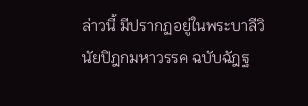ล่าวนี้ มีปรากฏอยู่ในพระบาลีวินัยปิฎกมหาวรรค ฉบับฉัฎฐ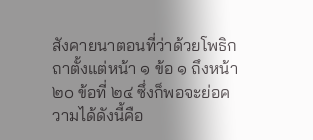สังคายนาตอนที่ว่าด้วยโพธิกถาตั้งแต่หน้า ๑ ข้อ ๑ ถึงหน้า ๒๐ ข้อที่ ๒๔ ซึ่งก็พอจะย่อความได้ดังนี้คือ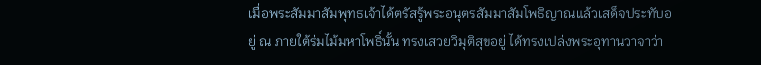เมื่อพระสัมมาสัมพุทธเจ้าได้ตรัสรู้พระอนุตรสัมมาสัมโพธิญาณแล้วเสด็จประทับอยู่ ณ ภายใต้ร่มไม้มหาโพธิ์นั้น ทรงเสวยวิมุติสุขอยู่ ได้ทรงเปล่งพระอุทานวาจาว่า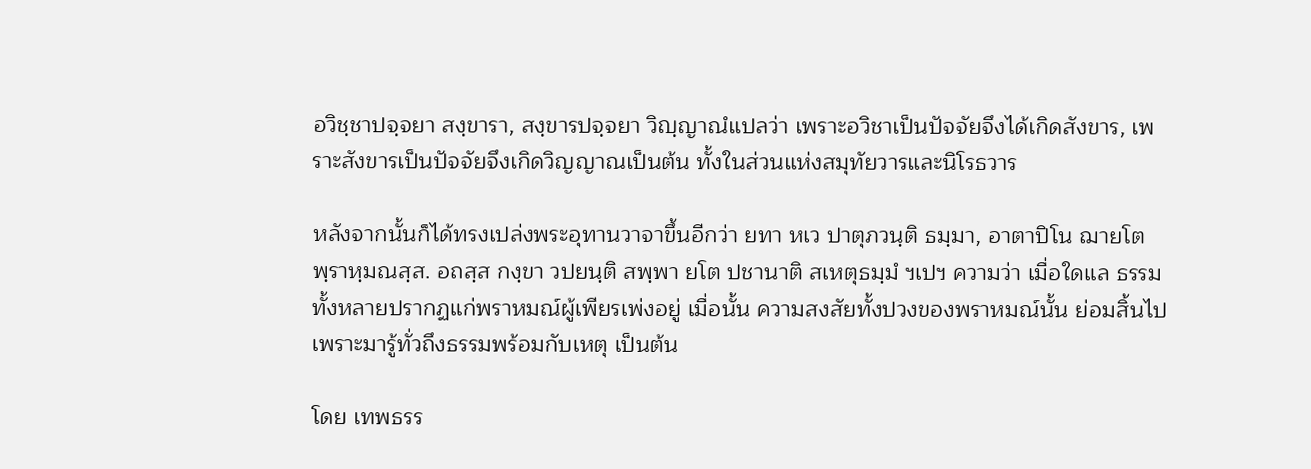อวิชฺชาปจฺจยา สงฺขารา, สงฺขารปจฺจยา วิญฺญาณํแปลว่า เพราะอวิชาเป็นปัจจัยจึงได้เกิดสังขาร, เพราะสังขารเป็นปัจจัยจึงเกิดวิญญาณเป็นต้น ทั้งในส่วนแห่งสมุทัยวารและนิโรธวาร

หลังจากนั้นก็ได้ทรงเปล่งพระอุทานวาจาขึ้นอีกว่า ยทา หเว ปาตุภวนฺติ ธมฺมา, อาตาปิโน ฌายโต พฺราหฺมณสฺส. อถสฺส กงฺขา วปยนฺติ สพฺพา ยโต ปชานาติ สเหตุธมฺมํ ฯเปฯ ความว่า เมื่อใดแล ธรรมทั้งหลายปรากฏแก่พราหมณ์ผู้เพียรเพ่งอยู่ เมื่อนั้น ความสงสัยทั้งปวงของพราหมณ์นั้น ย่อมสิ้นไป เพราะมารู้ทั่วถึงธรรมพร้อมกับเหตุ เป็นต้น

โดย เทพธรร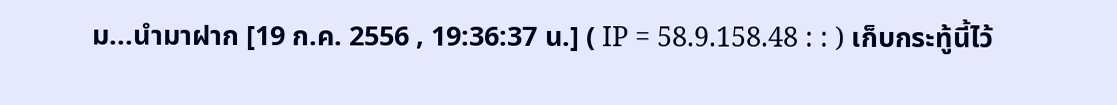ม...นำมาฝาก [19 ก.ค. 2556 , 19:36:37 น.] ( IP = 58.9.158.48 : : ) เก็บกระทู้นี้ไว้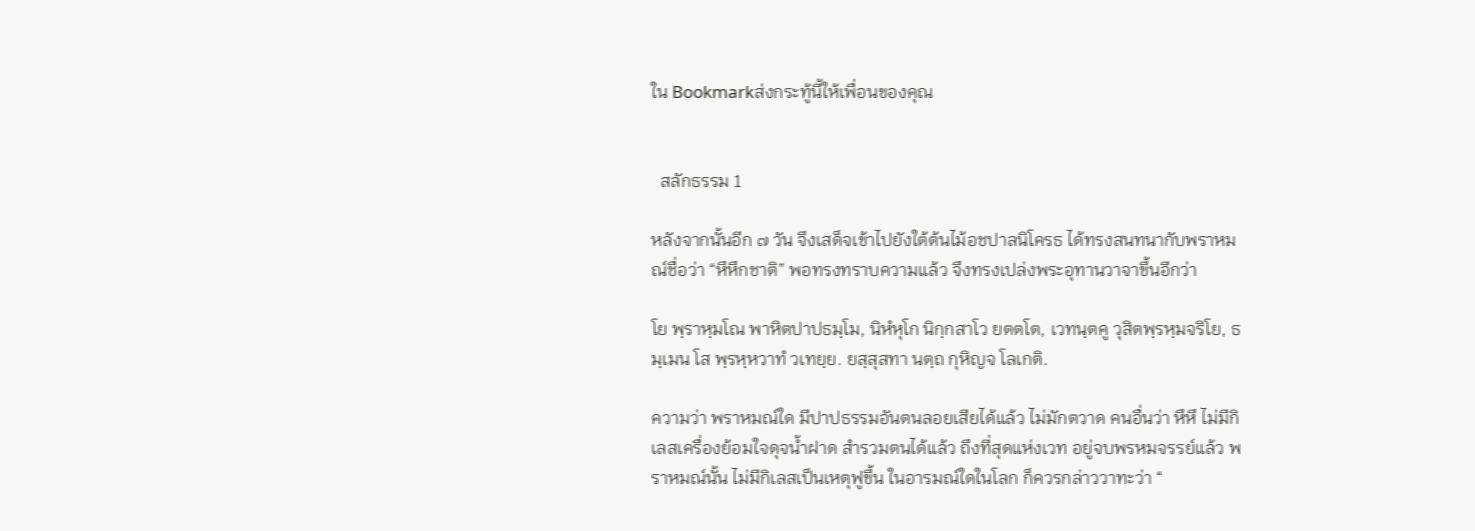ใน Bookmarkส่งกระทู้นี้ให้เพื่อนของคุณ


  สลักธรรม 1

หลังจากนั้นอีก ๗ วัน จึงเสด็จเข้าไปยังใต้ต้นไม้อชปาลนิโครธ ได้ทรงสนทนากับพราหมณ์ชื่อว่า “หึหึกชาติ” พอทรงทราบความแล้ว จึงทรงเปล่งพระอุทานวาจาขึ้นอีกว่า

โย พฺราหฺมโณ พาหิตปาปธมฺโม, นิหํหุโก นิกฺกสาโว ยตตโต, เวทนฺตคู วุสิตพฺรหฺมจริโย, ธมฺเมน โส พฺรหฺหวาทํ วเทยฺย. ยสฺสุสทา นตฺถ กุหิญจ โลเกติ.

ความว่า พราหมณ์ใด มีปาปธรรมอันตนลอยเสียได้แล้ว ไม่มักตวาด คนอื่นว่า หึหึ ไม่มีกิเลสเครื่องย้อมใจดุจน้ำฝาด สำรวมตนได้แล้ว ถึงที่สุดแห่งเวท อยู่จบพรหมจรรย์แล้ว พราหมณ์นั้น ไม่มีกิเลสเป็นเหตุฟูขึ้น ในอารมณ์ใดในโลก ก็ควรกล่าววาทะว่า “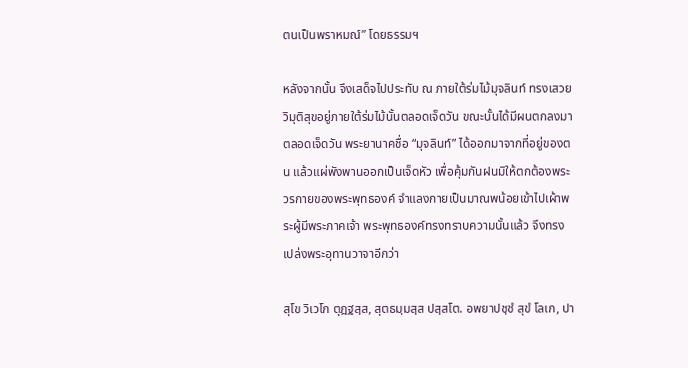ตนเป็นพราหมณ์” โดยธรรมฯ

หลังจากนั้น จึงเสด็จไปประทับ ณ ภายใต้ร่มไม้มุจลินท์ ทรงเสวยวิมุติสุขอยู่ภายใต้ร่มไม้นั้นตลอดเจ็ดวัน ขณะนั้นได้มีผนตกลงมาตลอดเจ็ดวัน พระยานาคชื่อ “มุจลินท์” ได้ออกมาจากที่อยู่ของตน แล้วแผ่พังพานออกเป็นเจ็ดหัว เพื่อคุ้มกันฝนมิให้ตกต้องพระวรกายของพระพุทธองค์ จำแลงกายเป็นมาณพน้อยเข้าไปเผ้าพระผู้มีพระภาคเจ้า พระพุทธองค์ทรงทราบความนั้นแล้ว จึงทรงเปล่งพระอุทานวาจาอีกว่า

สุโข วิเวโก ตุฎฐสฺส, สุตธมฺมสฺส ปสฺสโต. อพยาปชฺชํ สุขํ โลเก, ปา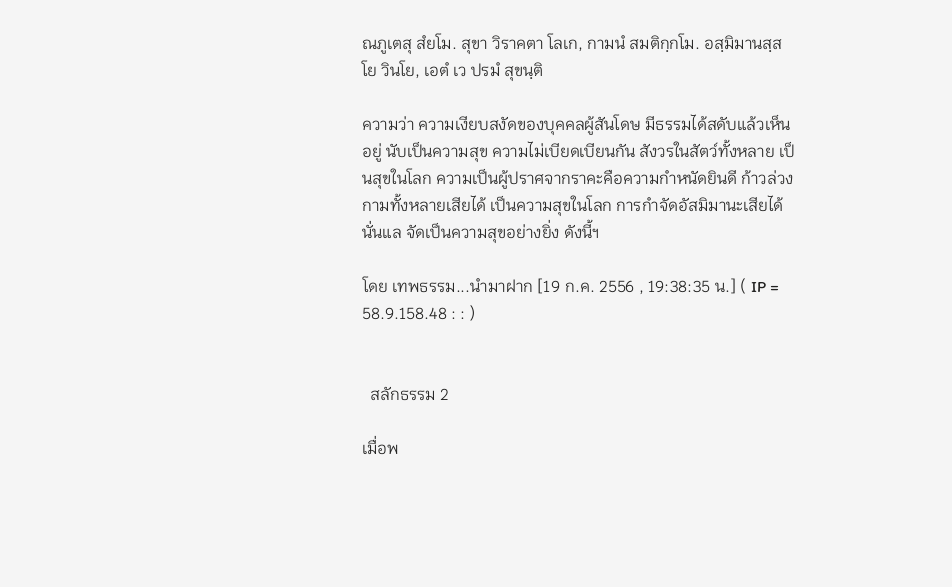ณภูเตสุ สํยโม. สุขา วิราคตา โลเก, กามนํ สมติกฺกโม. อสฺมิมานสฺส โย วินโย, เอตํ เว ปรมํ สุขนฺติ

ความว่า ความเงียบสงัดของบุคคลผู้สันโดษ มีธรรมได้สดับแล้วเห็นอยู่ นับเป็นความสุข ความไม่เบียดเบียนกัน สังวรในสัตว์ทั้งหลาย เป็นสุขในโลก ความเป็นผู้ปราศจากราคะคือความกำหนัดยินดี ก้าวล่วงกามทั้งหลายเสียได้ เป็นความสุขในโลก การกำจัดอัสมิมานะเสียได้นั่นแล จัดเป็นความสุขอย่างยิ่ง ดังนี้ฯ

โดย เทพธรรม...นำมาฝาก [19 ก.ค. 2556 , 19:38:35 น.] ( IP = 58.9.158.48 : : )


  สลักธรรม 2

เมื่อพ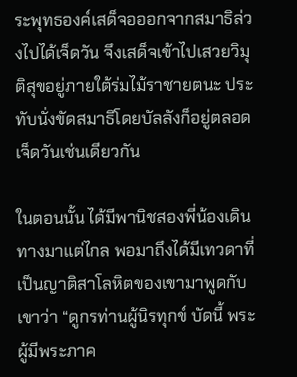ระพุทธองค์เสด็จอออกจากสมาธิล่วงไปได้เจ็ดวัน จึงเสด็จเข้าไปเสวยวิมุติสุขอยู่ภายใต้ร่มไม้ราชายตนะ ประทับนั่งขัดสมาธิโดยบัลลังก็อยู่ตลอดเจ็ดวันเช่นเดียวกัน

ในตอนนั้น ได้มีพานิชสองพี่น้องเดินทางมาแต่ไกล พอมาถึงได้มีเทวดาที่เป็นญาติสาโลหิตของเขามาพูดกับเขาว่า “ดูกรท่านผู้นิรทุกข์ บัดนี้ พระผู้มีพระภาค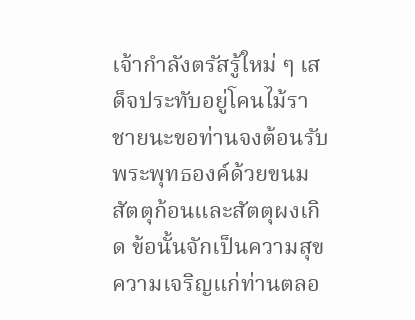เจ้ากำลังตรัสรู้ใหม่ ๆ เสด็จประทับอยู่โคนไม้ราชายนะขอท่านจงต้อนรับพระพุทธองค์ด้วยขนมสัตตุก้อนและสัตตุผงเกิด ข้อนั้นจักเป็นความสุขความเจริญแก่ท่านตลอ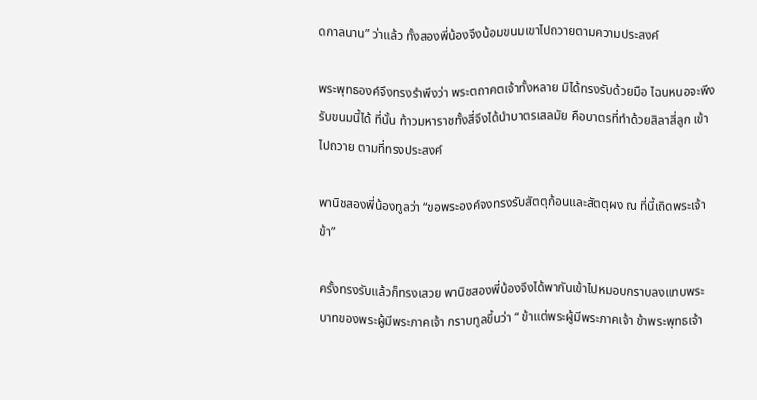ดกาลนาน” ว่าแล้ว ทั้งสองพี่น้องจึงน้อมขนมเขาไปถวายตามความประสงค์

พระพุทธองค์จึงทรงรำพึงว่า พระตถาคตเจ้าทั้งหลาย มิได้ทรงรับด้วยมือ ไฉนหนอจะพึงรับขนมนี้ได้ ที่นั้น ท้าวมหาราชทั้งสี่จึงได้นำบาตรเสลมัย คือบาตรที่ทำด้วยสิลาสี่ลูก เข้าไปถวาย ตามที่ทรงประสงค์

พานิชสองพี่น้องทูลว่า “ขอพระองค์จงทรงรับสัตตุก้อนและสัตตุผง ณ ที่นี้เถิดพระเจ้าข้า”

ครั้งทรงรับแล้วก็ทรงเสวย พานิชสองพี่น้องจึงได้พากันเข้าไปหมอบกราบลงแทบพระบาทของพระผู้มีพระภาคเจ้า กราบทูลขึ้นว่า “ ข้าแต่พระผู้มีพระภาคเจ้า ข้าพระพุทธเจ้า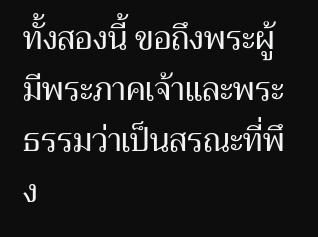ทั้งสองนี้ ขอถึงพระผู้มีพระภาคเจ้าและพระธรรมว่าเป็นสรณะที่พึง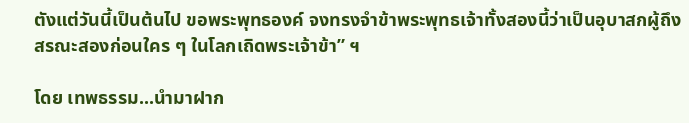ตังแต่วันนี้เป็นต้นไป ขอพระพุทธองค์ จงทรงจำข้าพระพุทธเจ้าทั้งสองนี้ว่าเป็นอุบาสกผู้ถึงสรณะสองก่อนใคร ๆ ในโลกเถิดพระเจ้าข้า” ฯ

โดย เทพธรรม...นำมาฝาก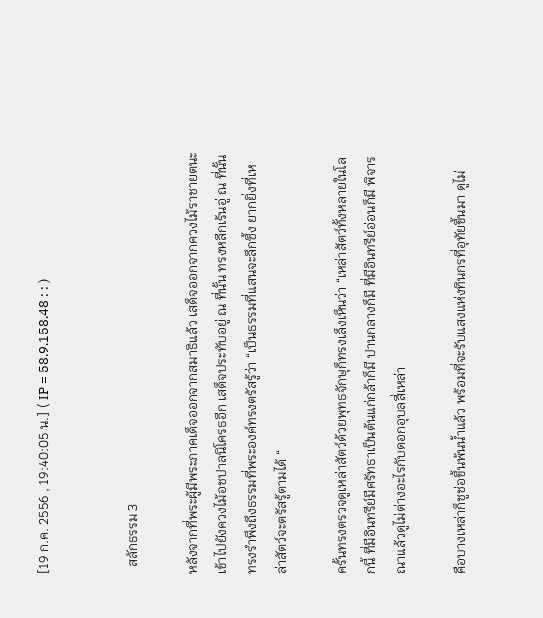[19 ก.ค. 2556 , 19:40:05 น.] ( IP = 58.9.158.48 : : )


  สลักธรรม 3

หลังจากที่พระผู้มีพระภาคเด็จออกจากสมาธิแล้ว เสด็จออกจากควงไม้ราชายตนะ เข้าไปยังควงไม้อชปาลนิโครธอีก เสด็จประทับอยู่ ณ ที่นั้น ทรงหลีกเร้นอู่ ณ ที่นั้น ทรงรำพึงถึงธรรมที่พระองค์ทรงตรัสรู้ว่า “เป็นธรรมที่แสนจะลึกซึ้ง ยากยิ่งที่เหล่าสัตว์จะตรัสรู้ตามได้ “

ครั้นทรงตรวจดูเหล่าสัตว์ด้วยพุทธจักษุก็ทรงเล็งเห็นว่า “เหล่าสัตว์ทั้งหลายในโลกนี้ ที่มีอินทรีย์มีศรัทธาเป็นต้นแก่กล้าก็มี ปานกลางก็มี ที่มีอินทรีย์อ่อนก็มี พิจารณาแล้วดูไม่ต่างอะไรกับดอกอุบลสี่เหล่า

คือบางเหล่าก็ชูช่อขึ้นพ้นน้ำแล้ว พร้อมที่จะรับแสงแห่งทินกรที่อุทัยขึ้นมา ดูไม่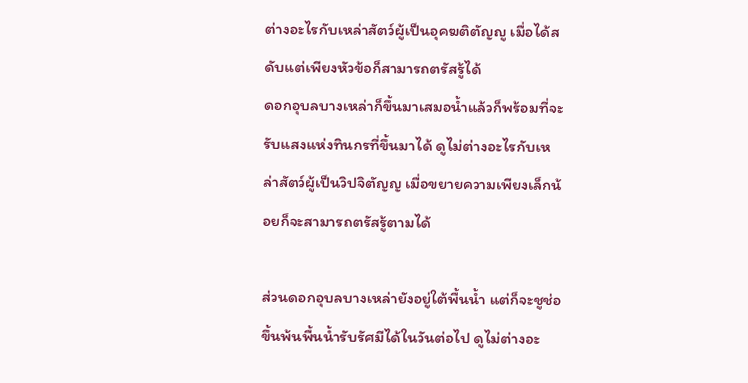ต่างอะไรกับเหล่าสัตว์ผู้เป็นอุคฆติตัญญู เมื่อได้สดับแต่เพียงหัวข้อก็สามารถตรัสรู้ได้
ดอกอุบลบางเหล่าก็ขึ้นมาเสมอน้ำแล้วก็พร้อมที่จะรับแสงแห่งทินกรที่ขึ้นมาได้ ดูไม่ต่างอะไรกับเหล่าสัตว์ผู้เป็นวิปจิตัญญ เมื่อขยายความเพียงเล็กน้อยก็จะสามารถตรัสรู้ตามได้

ส่วนดอกอุบลบางเหล่ายังอยู่ใต้พื้นน้ำ แต่ก็จะชูช่อขึ้นพ้นพื้นน้ำรับรัศมีได้ในวันต่อไป ดูไม่ต่างอะ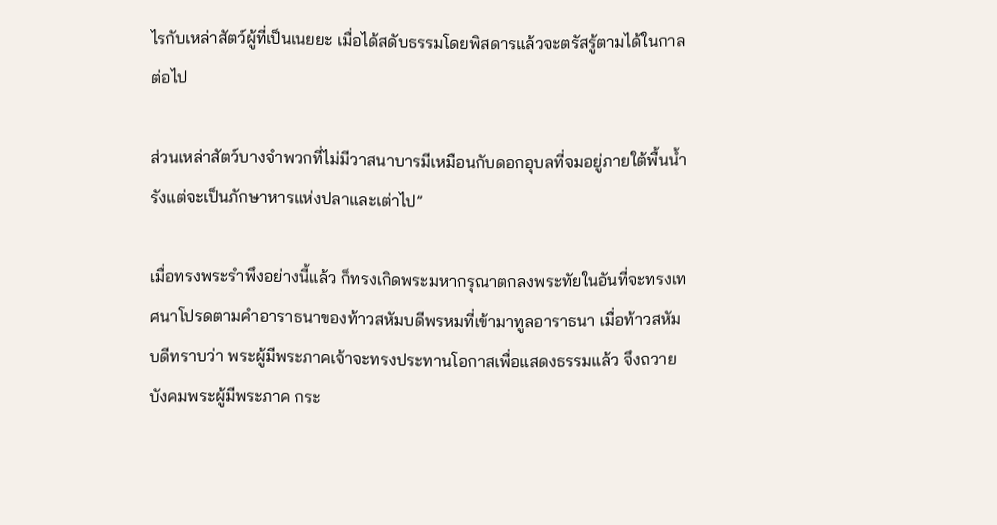ไรกับเหล่าสัตว์ผู้ที่เป็นเนยยะ เมื่อได้สดับธรรมโดยพิสดารแล้วจะตรัสรู้ตามได้ในกาลต่อไป

ส่วนเหล่าสัตว์บางจำพวกที่ไม่มีวาสนาบารมีเหมือนกับดอกอุบลที่จมอยู่ภายใต้พื้นน้ำ รังแต่จะเป็นภักษาหารแห่งปลาและเต่าไป”

เมื่อทรงพระรำพึงอย่างนี้แล้ว ก็ทรงเกิดพระมหากรุณาตกลงพระทัยในอันที่จะทรงเทศนาโปรดตามคำอาราธนาของท้าวสหัมบดีพรหมที่เข้ามาทูลอาราธนา เมื่อท้าวสหัมบดีทราบว่า พระผู้มีพระภาคเจ้าจะทรงประทานโอกาสเพื่อแสดงธรรมแล้ว จึงถวายบังคมพระผู้มีพระภาค กระ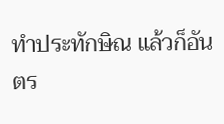ทำประทักษิณ แล้วก็อันตร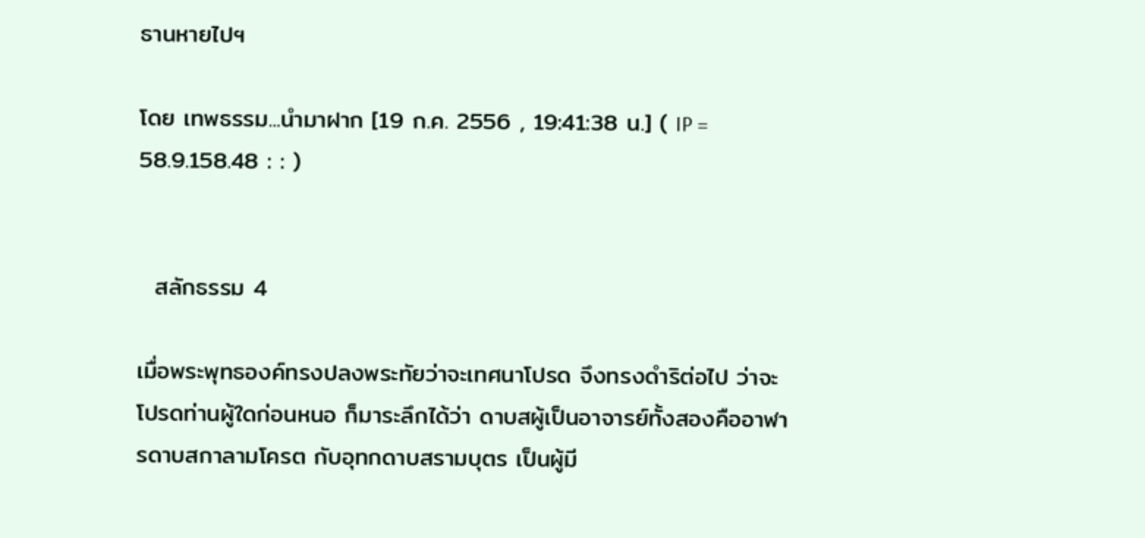ธานหายไปฯ

โดย เทพธรรม...นำมาฝาก [19 ก.ค. 2556 , 19:41:38 น.] ( IP = 58.9.158.48 : : )


  สลักธรรม 4

เมื่อพระพุทธองค์ทรงปลงพระทัยว่าจะเทศนาโปรด จึงทรงดำริต่อไป ว่าจะโปรดท่านผู้ใดก่อนหนอ ก็มาระลึกได้ว่า ดาบสผู้เป็นอาจารย์ทั้งสองคืออาฬารดาบสกาลามโครต กับอุทกดาบสรามบุตร เป็นผู้มี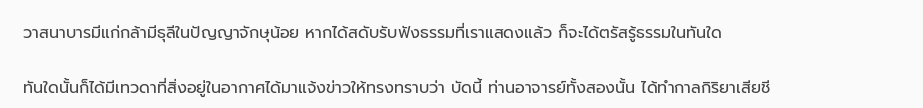วาสนาบารมีแก่กล้ามีธุลีในปัญญาจักษุน้อย หากได้สดับรับฟังธรรมที่เราแสดงแล้ว ก็จะได้ตรัสรู้ธรรมในทันใด

ทันใดนั้นก็ได้มีเทวดาที่สิ่งอยู่ในอากาศได้มาแจ้งข่าวให้ทรงทราบว่า บัดนี้ ท่านอาจารย์ทั้งสองนั้น ได้ทำกาลกิริยาเสียชี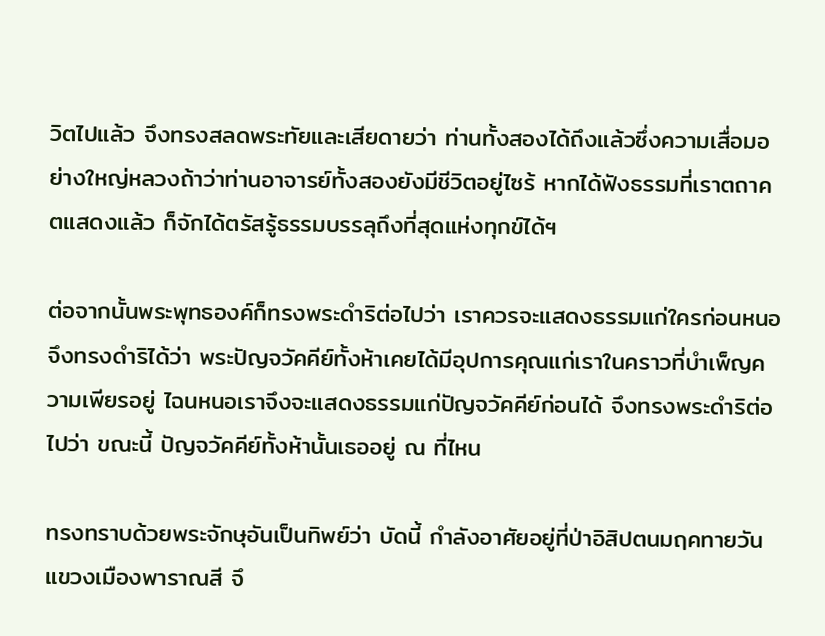วิตไปแล้ว จึงทรงสลดพระทัยและเสียดายว่า ท่านทั้งสองได้ถึงแล้วซึ่งความเสื่อมอย่างใหญ่หลวงถ้าว่าท่านอาจารย์ทั้งสองยังมีชีวิตอยู่ไซร้ หากได้ฟังธรรมที่เราตถาคตแสดงแล้ว ก็จักได้ตรัสรู้ธรรมบรรลุถึงที่สุดแห่งทุกข์ได้ฯ

ต่อจากนั้นพระพุทธองค์ก็ทรงพระดำริต่อไปว่า เราควรจะแสดงธรรมแก่ใครก่อนหนอ จึงทรงดำริได้ว่า พระปัญจวัคคีย์ทั้งห้าเคยได้มีอุปการคุณแก่เราในคราวที่บำเพ็ญความเพียรอยู่ ไฉนหนอเราจึงจะแสดงธรรมแก่ปัญจวัคคีย์ก่อนได้ จึงทรงพระดำริต่อไปว่า ขณะนี้ ปัญจวัคคีย์ทั้งห้านั้นเธออยู่ ณ ที่ไหน

ทรงทราบด้วยพระจักษุอันเป็นทิพย์ว่า บัดนี้ กำลังอาศัยอยู่ที่ป่าอิสิปตนมฤคทายวันแขวงเมืองพาราณสี จึ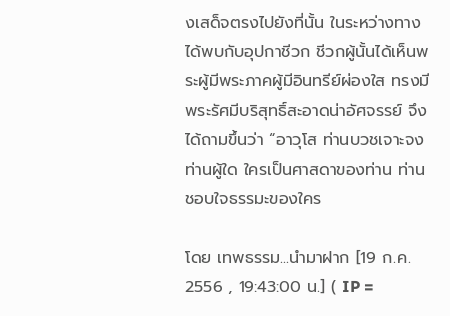งเสด็จตรงไปยังที่นั้น ในระหว่างทาง ได้พบกับอุปกาชีวก ชีวกผู้นั้นได้เห็นพระผู้มีพระภาคผู้มีอินทรีย์ผ่องใส ทรงมีพระรัศมีบริสุทธิ์สะอาดน่าอัศจรรย์ จึงได้ถามขึ้นว่า “อาวุโส ท่านบวชเจาะจงท่านผู้ใด ใครเป็นศาสดาของท่าน ท่านชอบใจธรรมะของใคร

โดย เทพธรรม...นำมาฝาก [19 ก.ค. 2556 , 19:43:00 น.] ( IP =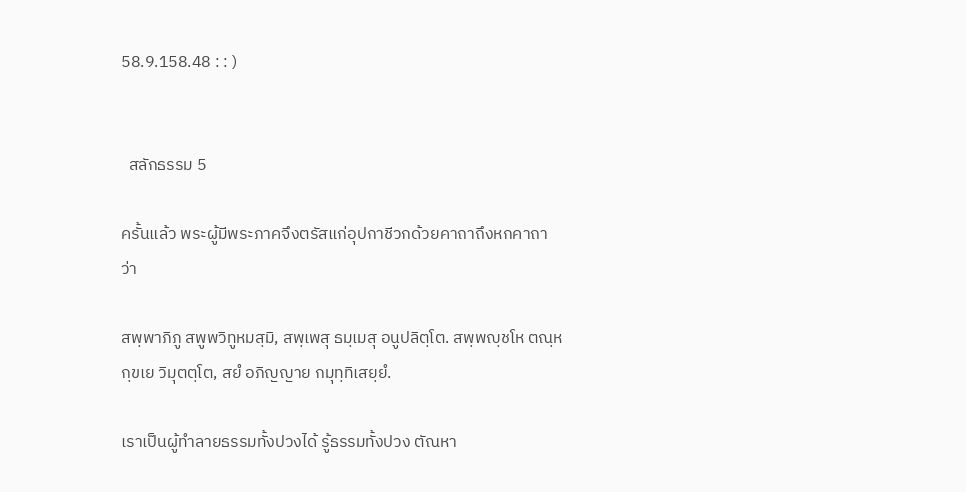58.9.158.48 : : )


  สลักธรรม 5

ครั้นแล้ว พระผู้มีพระภาคจึงตรัสแก่อุปกาชีวกด้วยคาถาถึงหกคาถาว่า

สพฺพาภิภู สพูพวิทูหมสฺมิ, สพฺเพสุ ธมฺเมสุ อนูปลิตฺโต. สพฺพญฺชโห ตณฺหกฺขเย วิมุตตฺโต, สยํ อภิญญาย กมุทฺทิเสยฺยํ.

เราเป็นผู้ทำลายธรรมทั้งปวงได้ รู้ธรรมทั้งปวง ตัณหา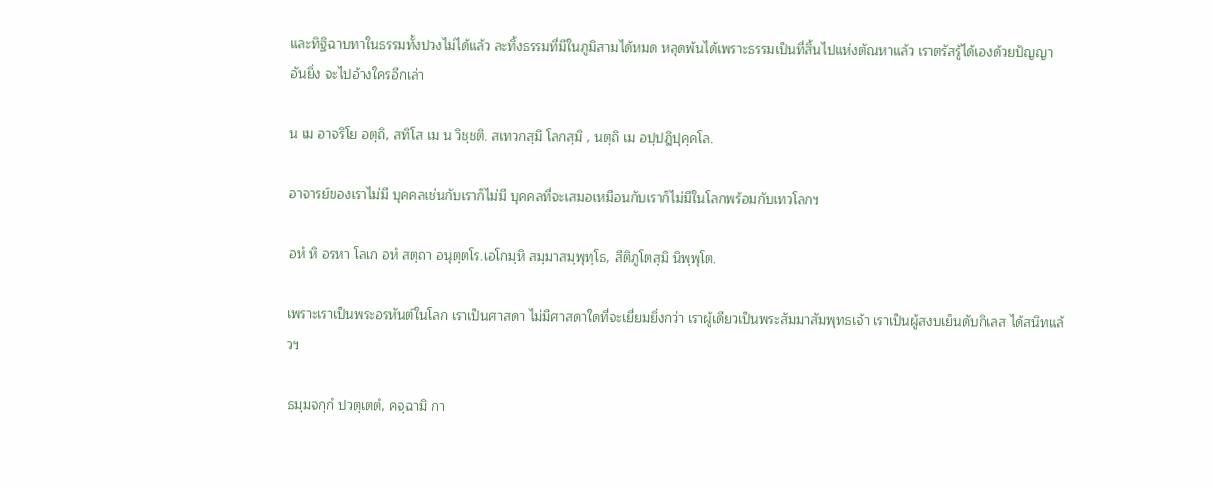และทิฐิฉาบทาในธรรมทั้งปวงไม่ได้แล้ว ละทิ้งธรรมที่มีในภูมิสามได้หมด หลุดพ้นได้เพราะธรรมเป็นที่สิ้นไปแห่งตัณหาแล้ว เราตรัสรู้ได้เองด้วยปัญญาอันยิ่ง จะไปอ้างใครอีกเล่า

น เม อาจริโย อตฺถิ, สทิโส เม น วิชฺชติ. สเทวกสฺมึ โลกสฺมิ , นตฺถิ เม อปฺปฎิปุคฺคโล.

อาจารย์ของเราไม่มี บุคคลเช่นกับเราก็ไม่มี บุคคลที่จะเสมอเหมือนกับเราก็ไม่มีในโลกพร้อมกับเทวโลกฯ

อหํ หิ อรหา โลเก อหํ สตฺถา อนุตฺตโร.เอโกมฺหิ สมฺมาสมฺพุทฺโธ, สีติภูโตสฺมิ นิพฺพุโต.

เพราะเราเป็นพระอรหันต์ในโลก เราเป็นศาสดา ไม่มีศาสดาใดที่จะเยี่ยมยิ่งกว่า เราผู้เดียวเป็นพระสัมมาสัมพุทธเจ้า เราเป็นผู้สงบเย็นดับกิเลส ได้สนิทแล้วฯ

ธมฺมจกฺกํ ปวตฺเตตํ, คจฺฉามิ กา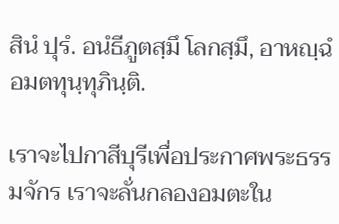สินํ ปุรํ. อนํธีภูตสฺมึ โลกสฺมึ, อาหญฺฉํ อมตทุนฺทุภินฺติ.

เราจะไปกาสีบุรีเพื่อประกาศพระธรรมจักร เราจะลั่นกลองอมตะใน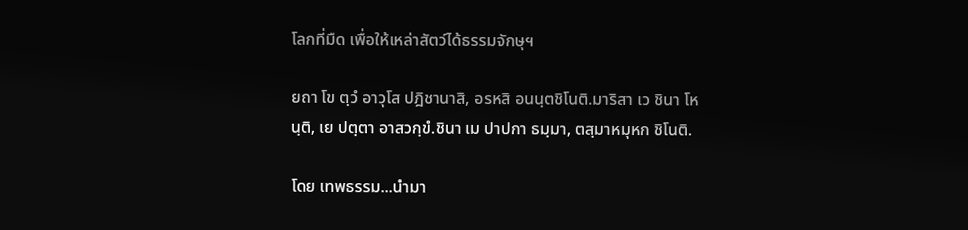โลกที่มืด เพื่อให้เหล่าสัตว์ได้ธรรมจักษุฯ

ยถา โข ตฺวํ อาวุโส ปฎิชานาสิ, อรหสิ อนนฺตชิโนติ.มาริสา เว ชินา โหนฺติ, เย ปตฺตา อาสวกฺขํ.ชินา เม ปาปกา ธมฺมา, ตสฺมาหมุหก ชิโนติ.

โดย เทพธรรม...นำมา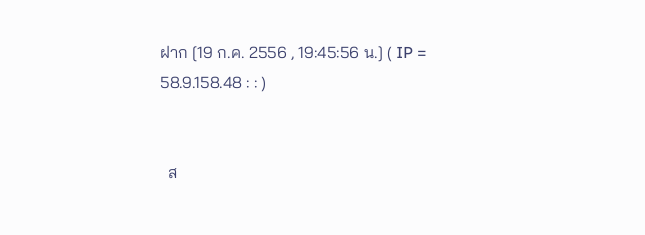ฝาก [19 ก.ค. 2556 , 19:45:56 น.] ( IP = 58.9.158.48 : : )


  ส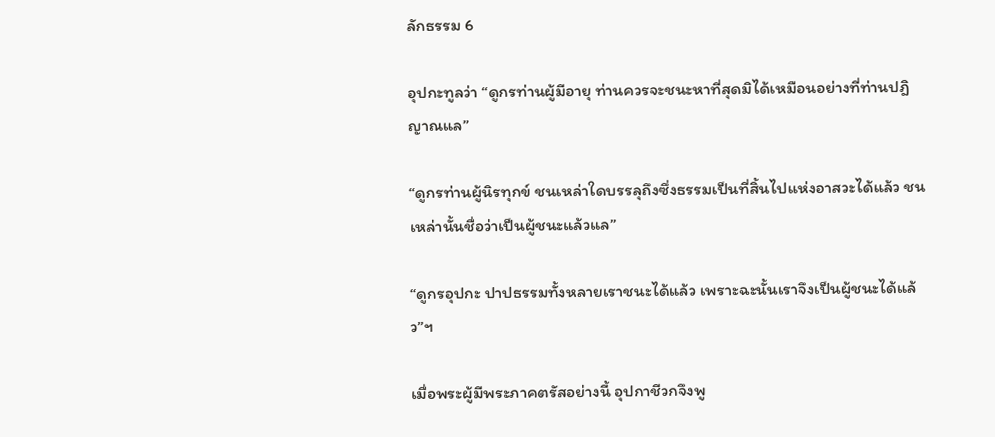ลักธรรม 6

อุปกะทูลว่า “ดูกรท่านผู้มีอายุ ท่านควรจะชนะหาที่สุดมิได้เหมือนอย่างที่ท่านปฎิญาณแล”

“ดูกรท่านผู้นิรทุกข์ ชนเหล่าใดบรรลุถึงซึ่งธรรมเป็นที่สิ้นไปแห่งอาสวะได้แล้ว ชนเหล่านั้นชื่อว่าเป็นผู้ชนะแล้วแล”

“ดูกรอุปกะ ปาปธรรมทั้งหลายเราชนะได้แล้ว เพราะฉะนั้นเราจึงเป็นผู้ชนะได้แล้ว”ฯ

เมื่อพระผู้มีพระภาคตรัสอย่างนี้ อุปกาชีวกจึงพู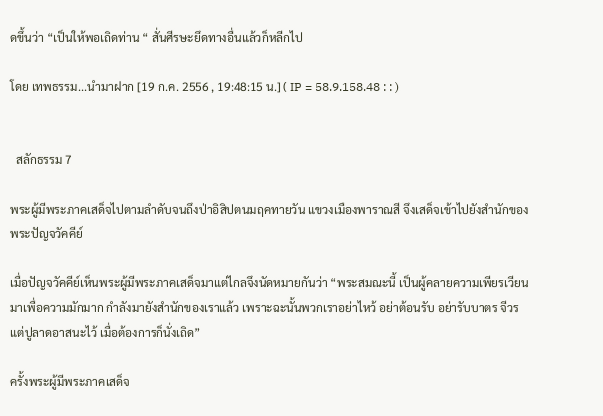ดขึ้นว่า “เป็นให้พอเถิดท่าน “ สั่นศีรษะยึดทางอื่นแล้วก็หลีกไป

โดย เทพธรรม...นำมาฝาก [19 ก.ค. 2556 , 19:48:15 น.] ( IP = 58.9.158.48 : : )


  สลักธรรม 7

พระผู้มีพระภาคเสด็จไปตามลำดับจนถึงป่าอิสิปตนมฤคทายวัน แขวงเมืองพาราณสี จึงเสด็จเข้าไปยังสำนักของพระปัญจวัคคีย์

เมื่อปัญจวัคคีย์เห็นพระผู้มีพระภาคเสด็จมาแต่ไกลจึงนัดหมายกันว่า “พระสมณะนี้ เป็นผู้คลายความเพียรเวียนมาเพื่อความมักมาก กำลังมายังสำนักของเราแล้ว เพราะฉะนั้นพวกเราอย่าไหว้ อย่าต้อนรับ อย่ารับบาตร จีวร แต่ปูลาดอาสนะไว้ เมื่อต้องการก็นั่งเถิด”

ครั้งพระผู้มีพระภาคเสด็จ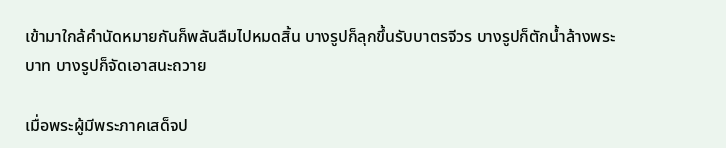เข้ามาใกล้คำนัดหมายกันก็พลันลืมไปหมดสิ้น บางรูปก็ลุกขึ้นรับบาตรจีวร บางรูปก็ตักน้ำล้างพระบาท บางรูปก็จัดเอาสนะถวาย

เมื่อพระผู้มีพระภาคเสด็จป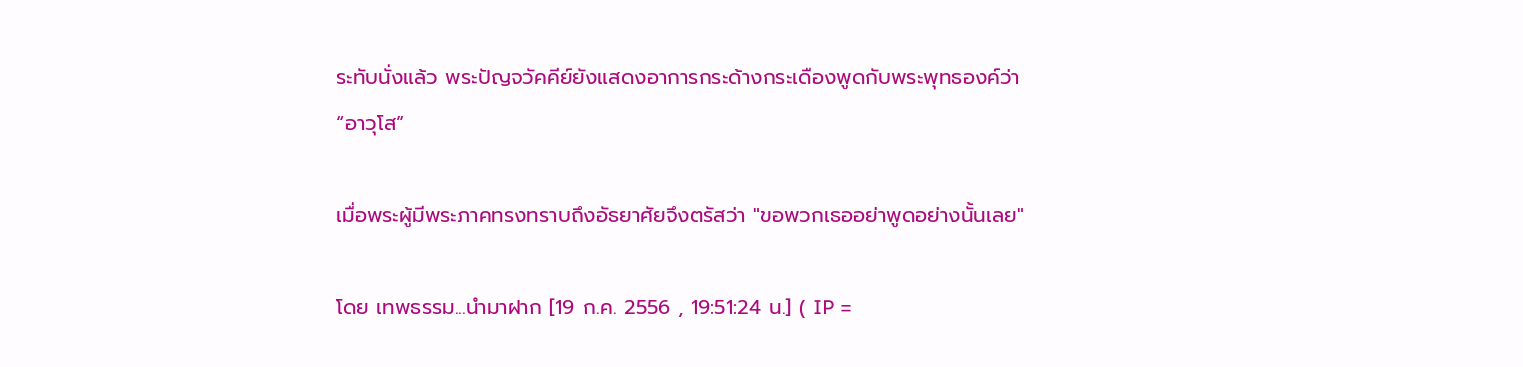ระทับนั่งแล้ว พระปัญจวัคคีย์ยังแสดงอาการกระด้างกระเดืองพูดกับพระพุทธองค์ว่า “อาวุโส”

เมื่อพระผู้มีพระภาคทรงทราบถึงอัธยาศัยจึงตรัสว่า "ขอพวกเธออย่าพูดอย่างนั้นเลย"

โดย เทพธรรม...นำมาฝาก [19 ก.ค. 2556 , 19:51:24 น.] ( IP =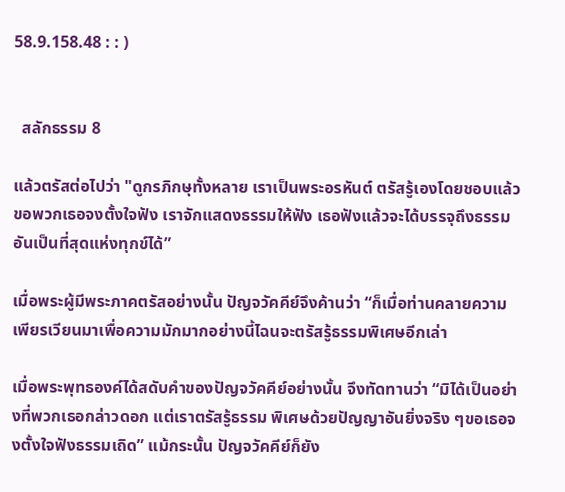58.9.158.48 : : )


  สลักธรรม 8

แล้วตรัสต่อไปว่า "ดูกรภิกษุทั้งหลาย เราเป็นพระอรหันต์ ตรัสรู้เองโดยชอบแล้ว ขอพวกเธอจงตั้งใจฟัง เราจักแสดงธรรมให้ฟัง เธอฟังแล้วจะได้บรรจุถึงธรรมอันเป็นที่สุดแห่งทุกข์ได้”

เมื่อพระผู้มีพระภาคตรัสอย่างนั้น ปัญจวัคคีย์จึงค้านว่า “ก็เมื่อท่านคลายความเพียรเวียนมาเพื่อความมักมากอย่างนี้ไฉนจะตรัสรู้ธรรมพิเศษอีกเล่า

เมื่อพระพุทธองค์ได้สดับคำของปัญจวัคคีย์อย่างนั้น จึงทัดทานว่า “มิได้เป็นอย่างที่พวกเธอกล่าวดอก แต่เราตรัสรู้ธรรม พิเศษด้วยปัญญาอันยิ่งจริง ๆขอเธอจงตั้งใจฟังธรรมเถิด” แม้กระนั้น ปัญจวัคคีย์ก็ยัง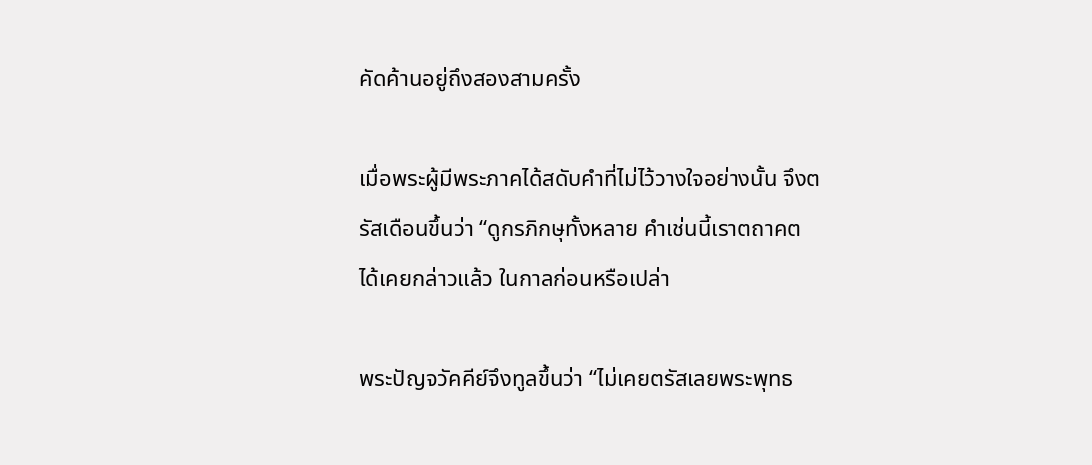คัดค้านอยู่ถึงสองสามครั้ง

เมื่อพระผู้มีพระภาคได้สดับคำที่ไม่ไว้วางใจอย่างนั้น จึงตรัสเดือนขึ้นว่า “ดูกรภิกษุทั้งหลาย คำเช่นนี้เราตถาคตได้เคยกล่าวแล้ว ในกาลก่อนหรือเปล่า

พระปัญจวัคคีย์จึงทูลขึ้นว่า “ไม่เคยตรัสเลยพระพุทธ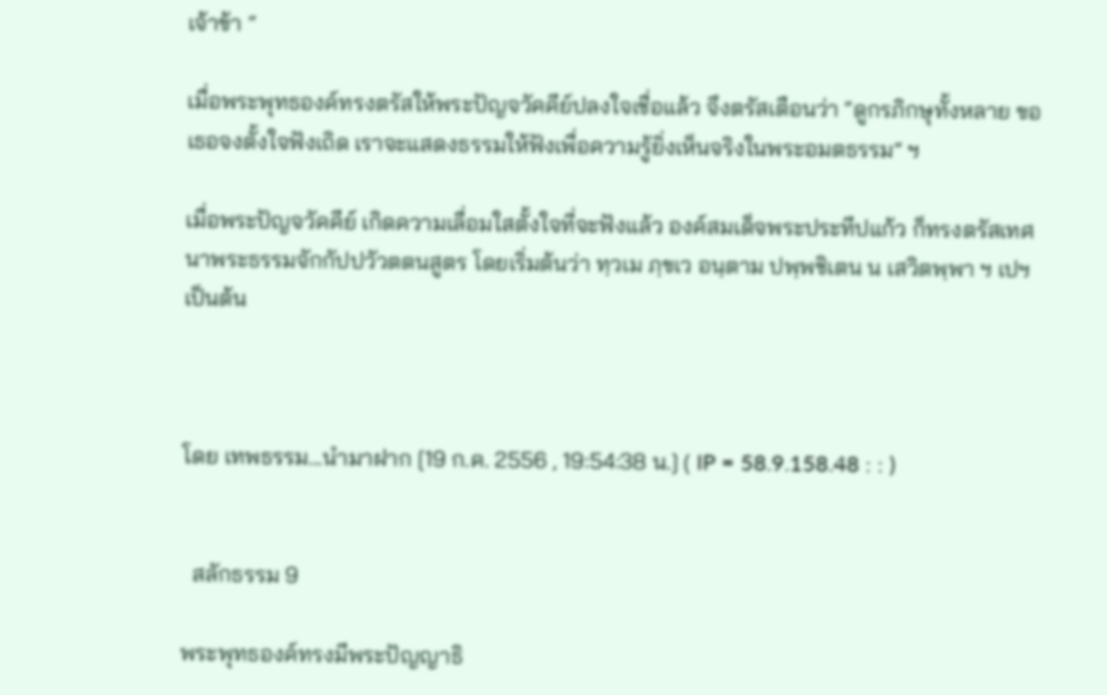เจ้าข้า “

เมื่อพระพุทธองค์ทรงตรัสให้พระปัญจวัคคีย์ปลงใจเชื่อแล้ว จึงตรัสเตือนว่า “ดูกรภิกษุทั้งหลาย ขอเธอจงตั้งใจฟังเถิด เราจะแสดงธรรมให้ฟังเพื่อความรู้ยิ่งเห็นจริงในพระอมตธรรม” ฯ

เมื่อพระปัญจวัคคีย์ เกิดความเลื่อมใสตั้งใจที่จะฟังแล้ว องค์สมเด็จพระประทีปแก้ว ก็ทรงตรัสเทศนาพระธรรมจักกัปปวัวตตนสูตร โดยเริ่มต้นว่า ทฺวเม ภฺขเว อนฺตาม ปพฺพชิเตน น เสวิตพฺพา ฯ เปฯ เป็นต้น



โดย เทพธรรม...นำมาฝาก [19 ก.ค. 2556 , 19:54:38 น.] ( IP = 58.9.158.48 : : )


  สลักธรรม 9

พระพุทธองค์ทรงมีพระปัญญาธิ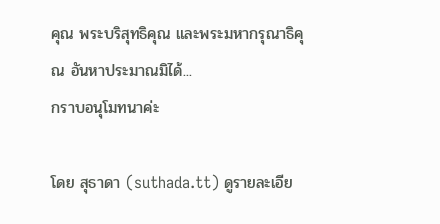คุณ พระบริสุทธิคุณ และพระมหากรุณาธิคุณ อันหาประมาณมิได้...
กราบอนุโมทนาค่ะ

โดย สุธาดา (suthada.tt) ดูรายละเอีย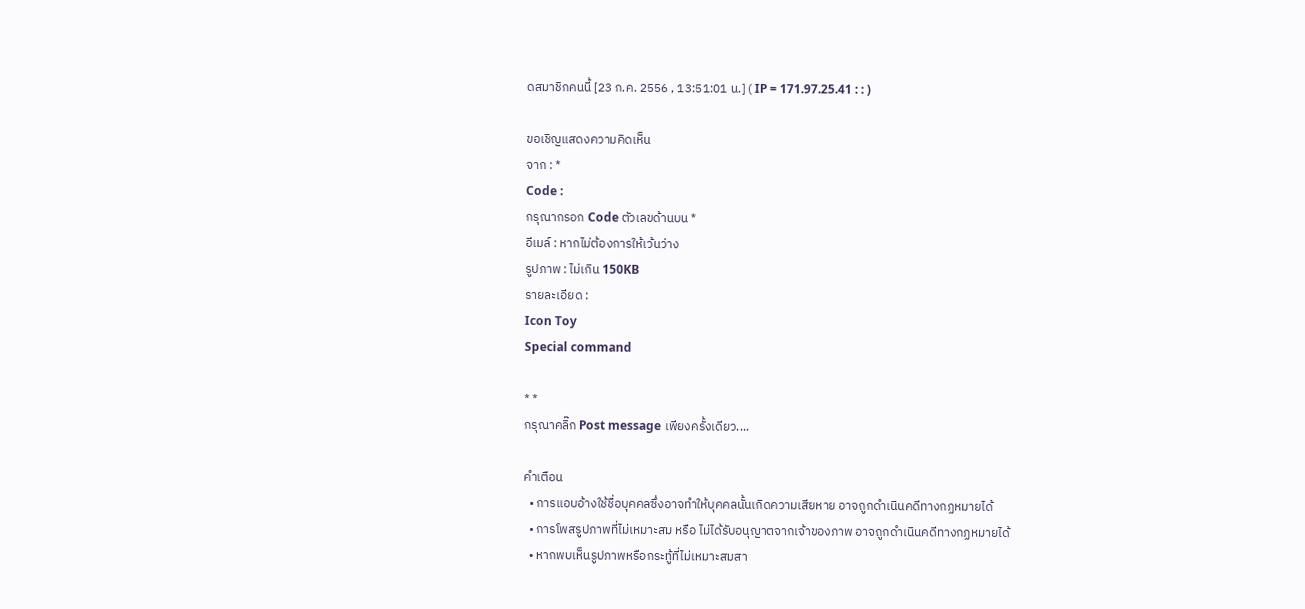ดสมาชิกคนนี้ [23 ก.ค. 2556 , 13:51:01 น.] ( IP = 171.97.25.41 : : )

ขอเชิญแสดงความคิดเห็น
จาก : *
Code :
กรุณากรอก Code ตัวเลขด้านบน *
อีเมล์ : หากไม่ต้องการให้เว้นว่าง
รูปภาพ : ไม่เกิน 150KB
รายละเอียด :
Icon Toy
Special command

* *
กรุณาคลิ๊ก Post message เพียงครั้งเดียว....

คำเตือน
  • การแอบอ้างใช้ชื่อบุคคลซึ่งอาจทำให้บุคคลนั้นเกิดความเสียหาย อาจถูกดำเนินคดีทางกฏหมายได้
  • การโพสรูปภาพที่ไม่เหมาะสม หรือ ไม่ได้รับอนุญาตจากเจ้าของภาพ อาจถูกดำเนินคดีทางกฏหมายได้
  • หากพบเห็นรูปภาพหรือกระทู้ที่ไม่เหมาะสมสา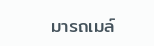มารถเมล์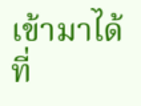เข้ามาได้ที่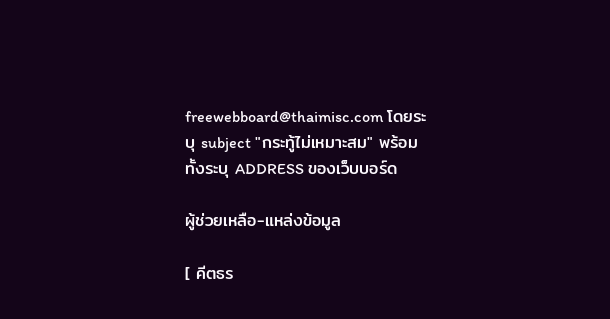freewebboard@thaimisc.com โดยระบุ subject "กระทู้ไม่เหมาะสม" พร้อมทั้งระบุ ADDRESS ของเว็บบอร์ด

ผู้ช่วยเหลือ-แหล่งข้อมูล

[ คีตธร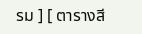รม ] [ ตารางสี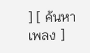] [ ค้นหาเพลง ]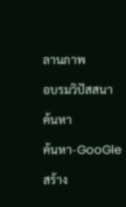ลานภาพ

อบรมวิปัสสนา

ค้นหา

ค้นหา-GooGle

สร้าง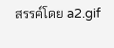สรรค์โดย a2.gif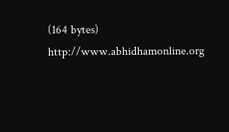(164 bytes) http://www.abhidhamonline.org